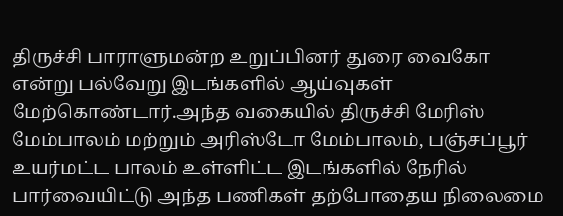திருச்சி பாராளுமன்ற உறுப்பினர் துரை வைகோ என்று பல்வேறு இடங்களில் ஆய்வுகள் மேற்கொண்டார்.அந்த வகையில் திருச்சி மேரிஸ் மேம்பாலம் மற்றும் அரிஸ்டோ மேம்பாலம், பஞ்சப்பூர் உயர்மட்ட பாலம் உள்ளிட்ட இடங்களில் நேரில் பார்வையிட்டு அந்த பணிகள் தற்போதைய நிலைமை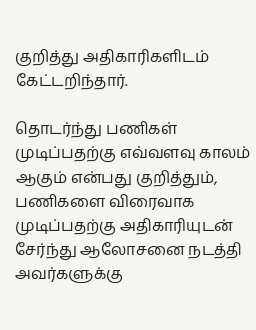குறித்து அதிகாரிகளிடம் கேட்டறிந்தார்.

தொடர்ந்து பணிகள் முடிப்பதற்கு எவ்வளவு காலம் ஆகும் என்பது குறித்தும், பணிகளை விரைவாக முடிப்பதற்கு அதிகாரியுடன் சேர்ந்து ஆலோசனை நடத்தி அவர்களுக்கு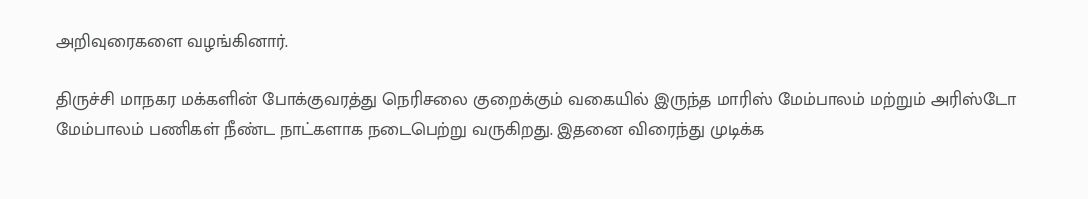அறிவுரைகளை வழங்கினார்.

திருச்சி மாநகர மக்களின் போக்குவரத்து நெரிசலை குறைக்கும் வகையில் இருந்த மாரிஸ் மேம்பாலம் மற்றும் அரிஸ்டோ மேம்பாலம் பணிகள் நீண்ட நாட்களாக நடைபெற்று வருகிறது. இதனை விரைந்து முடிக்க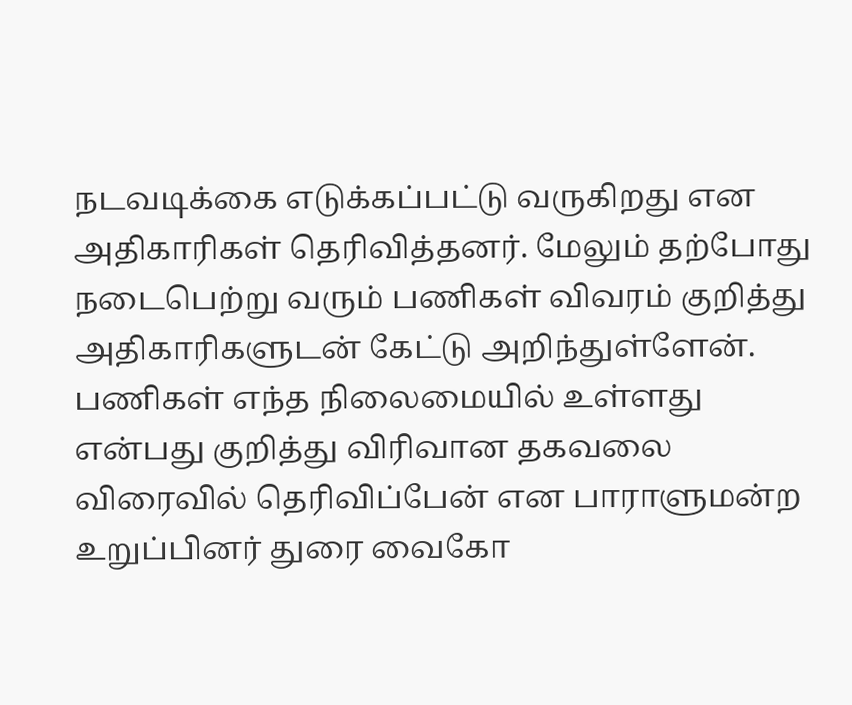நடவடிக்கை எடுக்கப்பட்டு வருகிறது என அதிகாரிகள் தெரிவித்தனர். மேலும் தற்போது நடைபெற்று வரும் பணிகள் விவரம் குறித்து அதிகாரிகளுடன் கேட்டு அறிந்துள்ளேன். பணிகள் எந்த நிலைமையில் உள்ளது என்பது குறித்து விரிவான தகவலை விரைவில் தெரிவிப்பேன் என பாராளுமன்ற உறுப்பினர் துரை வைகோ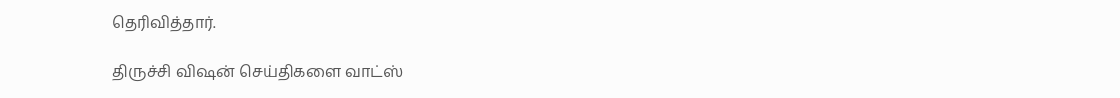தெரிவித்தார்.

திருச்சி விஷன் செய்திகளை வாட்ஸ்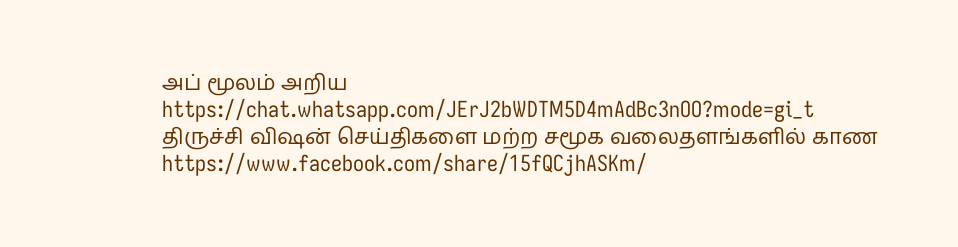அப் மூலம் அறிய
https://chat.whatsapp.com/JErJ2bWDTM5D4mAdBc3nOO?mode=gi_t
திருச்சி விஷன் செய்திகளை மற்ற சமூக வலைதளங்களில் காண
https://www.facebook.com/share/15fQCjhASKm/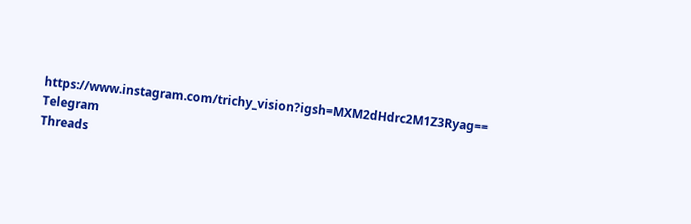https://www.instagram.com/trichy_vision?igsh=MXM2dHdrc2M1Z3Ryag==
Telegram
Threads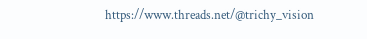https://www.threads.net/@trichy_vision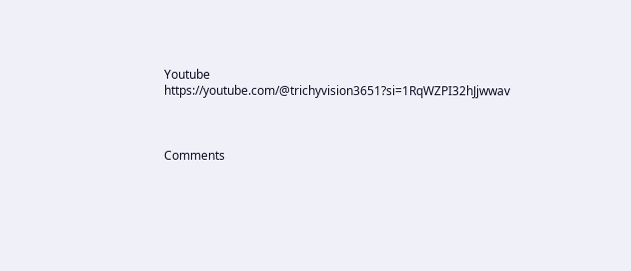Youtube
https://youtube.com/@trichyvision3651?si=1RqWZPI32hJjwwav



Comments